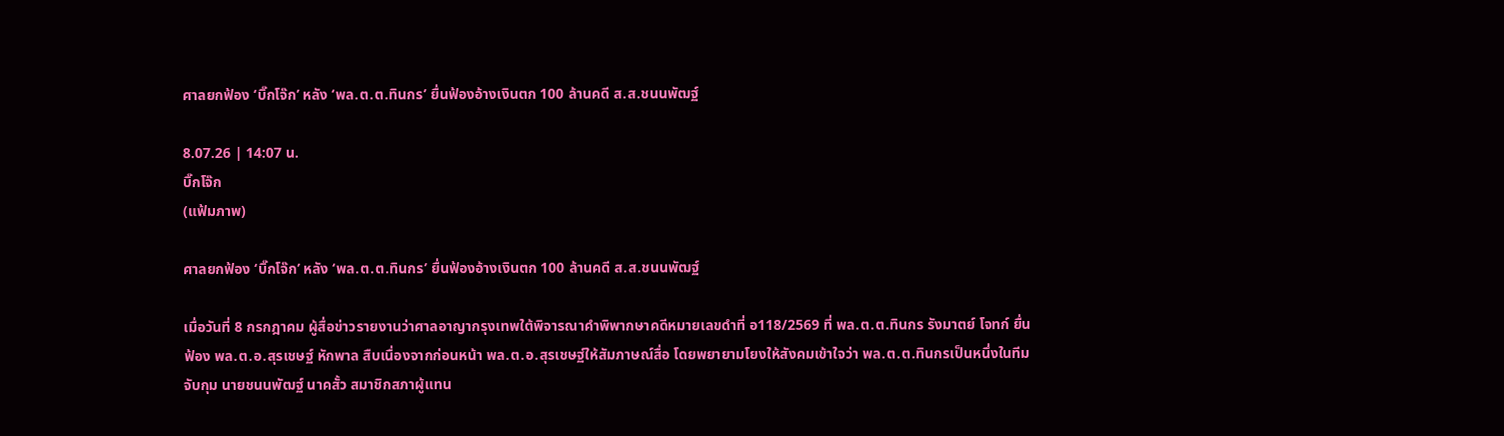ศาลยกฟ้อง ‘บิ๊กโจ๊ก’ หลัง ‘พล.ต.ต.ทินกร’ ยื่นฟ้องอ้างเงินตก 100 ล้านคดี ส.ส.ชนนพัฒฐ์

8.07.26 | 14:07 น.
บิ๊กโจ๊ก
(แฟ้มภาพ)

ศาลยกฟ้อง ‘บิ๊กโจ๊ก’ หลัง ‘พล.ต.ต.ทินกร’ ยื่นฟ้องอ้างเงินตก 100 ล้านคดี ส.ส.ชนนพัฒฐ์

เมื่อวันที่ 8 กรกฎาคม ผู้สื่อข่าวรายงานว่าศาลอาญากรุงเทพใต้พิจารณาคำพิพากษาคดีหมายเลขดําที่ อ118/2569 ที่ พล.ต.ต.ทินกร รังมาตย์ โจทก์ ยื่นฟ้อง พล.ต.อ.สุรเชษฐ์ หักพาล สืบเนื่องจากก่อนหน้า พล.ต.อ.สุรเชษฐ์ให้สัมภาษณ์สื่อ โดยพยายามโยงให้สังคมเข้าใจว่า พล.ต.ต.ทินกรเป็นหนึ่งในทีมจับกุม นายชนนพัฒฐ์ นาคสั้ว สมาชิกสภาผู้แทน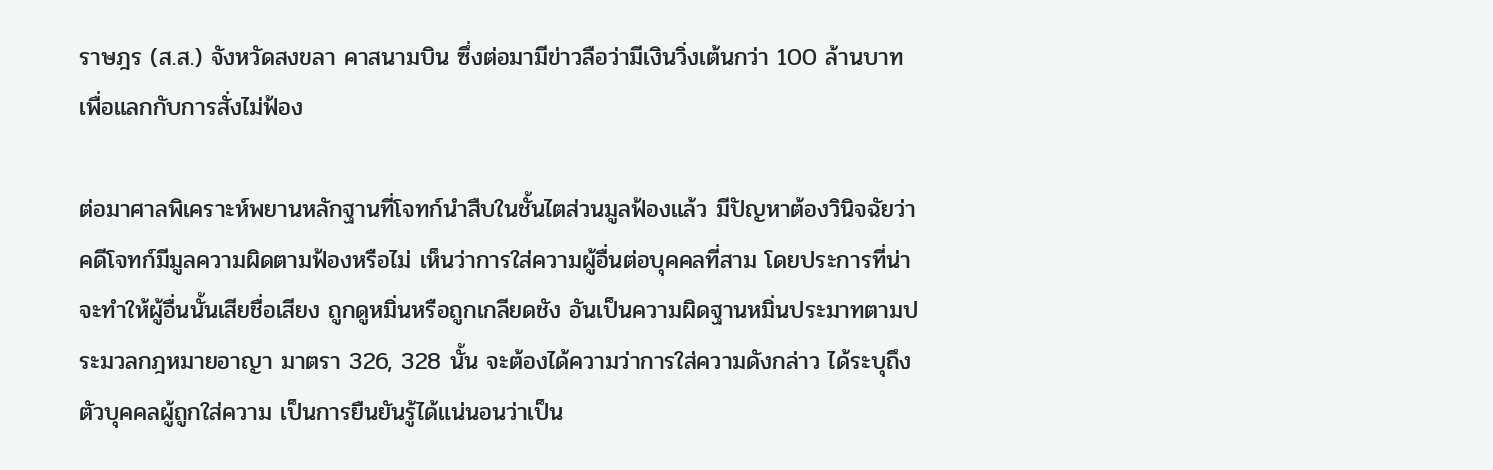ราษฎร (ส.ส.) จังหวัดสงขลา คาสนามบิน ซึ่งต่อมามีข่าวลือว่ามีเงินวิ่งเต้นกว่า 100 ล้านบาทเพื่อแลกกับการสั่งไม่ฟ้อง

ต่อมาศาลพิเคราะห์พยานหลักฐานที่โจทก์นําสืบในชั้นไตส่วนมูลฟ้องแล้ว มีปัญหาต้องวินิจฉัยว่าคดีโจทก์มีมูลความผิดตามฟ้องหรือไม่ เห็นว่าการใส่ความผู้อื่นต่อบุคคลที่สาม โดยประการที่น่าจะทําให้ผู้อื่นนั้นเสียชื่อเสียง ถูกดูหมิ่นหรือถูกเกลียดชัง อันเป็นความผิดฐานหมิ่นประมาทตามประมวลกฎหมายอาญา มาตรา 326, 328 นั้น จะต้องได้ความว่าการใส่ความดังกล่าว ได้ระบุถึงตัวบุคคลผู้ถูกใส่ความ เป็นการยืนยันรู้ได้แน่นอนว่าเป็น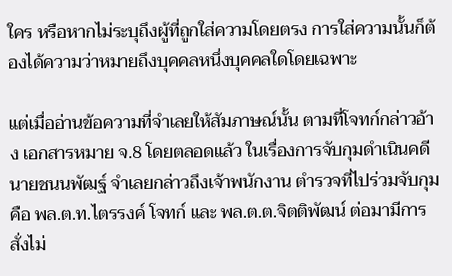ใคร หรือหากไม่ระบุถึงผู้ที่ถูกใส่ความโดยตรง การใส่ความนั้นก็ต้องได้ความว่าหมายถึงบุคคลหนึ่งบุคคลใดโดยเฉพาะ

แต่เมื่ออ่านข้อความที่จําเลยให้สัมภาษณ์นั้น ตามที่โจทก์กล่าวอ้าง เอกสารหมาย จ.8 โดยตลอดแล้ว ในเรื่องการจับกุมดําเนินคดีนายชนนพัฒฐ์ จําเลยกล่าวถึงเจ้าพนักงาน ตํารวจที่ไปร่วมจับกุมคือ พล.ต.ท.ไตรรงค์ โจทก์ และ พล.ต.ต.จิตติพัฒน์ ต่อมามีการสั่งไม่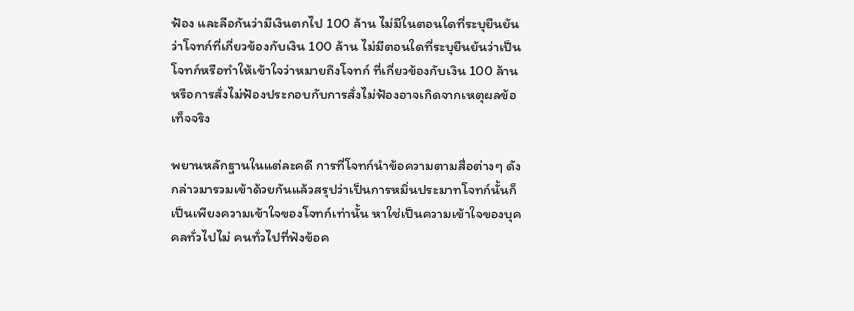ฟ้อง และลือกันว่ามีเงินตกไป 100 ล้าน ไม่มีในตอนใดที่ระบุยืนยันว่าโจทก์ที่เกี่ยวข้องกับเงิน 100 ล้าน ไม่มีตอนใดที่ระบุยืนยันว่าเป็นโจทก์หรือทำให้เข้าใจว่าหมายถึงโจทก์ ที่เกี่ยวข้องกับเงิน 100 ล้าน หรือการสั่งไม่ฟ้องประกอบกับการสั่งไม่ฟ้องอาจเกิดจากเหตุผลข้อเท็จจริง

พยานหลักฐานในแต่ละคดี การที่โจทก์นำข้อความตามสื่อต่างๆ ดังกล่าวมารวมเข้าด้วยกันแล้วสรุปว่าเป็นการหมิ่นประมาทโจทก์นั้นก็เป็นเพียงความเข้าใจของโจทก์เท่านั้น หาใช่เป็นความเข้าใจของบุคคลทั่วไปไม่ คนทั่วไปที่ฟังข้อค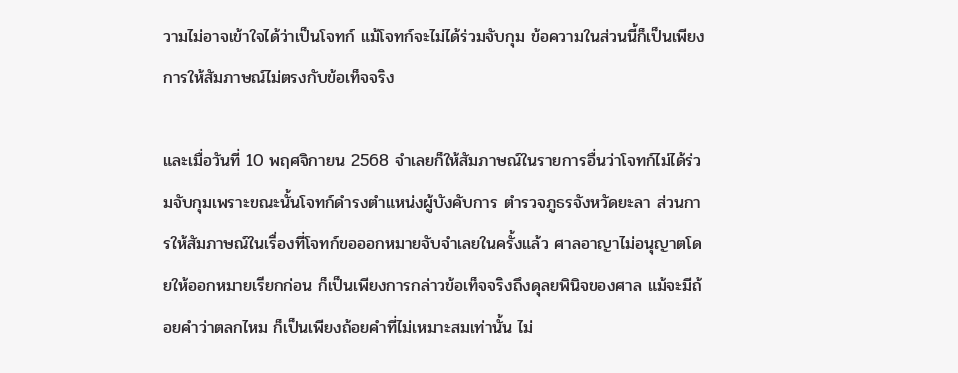วามไม่อาจเข้าใจได้ว่าเป็นโจทก์ แม้โจทก์จะไม่ได้ร่วมจับกุม ข้อความในส่วนนี้ก็เป็นเพียงการให้สัมภาษณ์ไม่ตรงกับข้อเท็จจริง

และเมื่อวันที่ 10 พฤศจิกายน 2568 จำเลยก็ให้สัมภาษณ์ในรายการอื่นว่าโจทก์ไม่ได้ร่วมจับกุมเพราะขณะนั้นโจทก์ดำรงตำแหน่งผู้บังคับการ ตำรวจภูธรจังหวัดยะลา ส่วนการให้สัมภาษณ์ในเรื่องที่โจทก์ขอออกหมายจับจำเลยในครั้งแล้ว ศาลอาญาไม่อนุญาตโดยให้ออกหมายเรียกก่อน ก็เป็นเพียงการกล่าวข้อเท็จจริงถึงดุลยพินิจของศาล แม้จะมีถ้อยคำว่าตลกไหม ก็เป็นเพียงถ้อยคำที่ไม่เหมาะสมเท่านั้น ไม่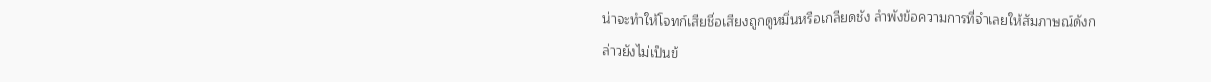น่าจะทำให้โจทก์เสียชี่อเสียงถูกดูหมิ่นหรือเกลียดชัง ลำพังข้อความการที่จำเลยให้สัมภาษณ์ดังกล่าวยังไม่เป็นข้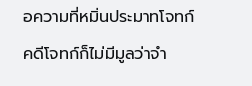อความที่หมิ่นประมาทโจทก์ คดีโจทก์ก็ไม่มีมูลว่าจำ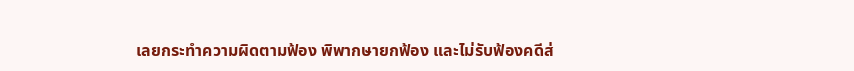เลยกระทำความผิดตามฟ้อง พิพากษายกฟ้อง และไม่รับฟ้องคดีส่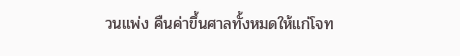วนแพ่ง คืนค่าขึ้นศาลทั้งหมดให้แก่โจท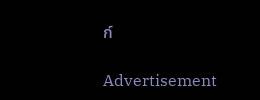ก์

Advertisement